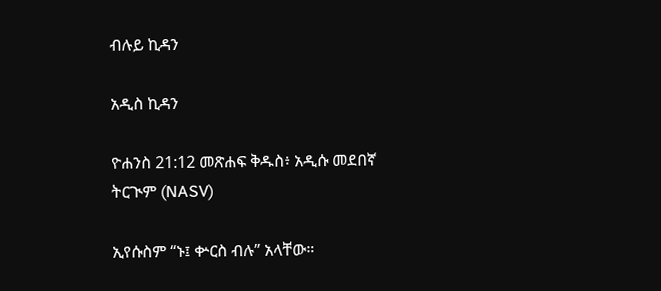ብሉይ ኪዳን

አዲስ ኪዳን

ዮሐንስ 21:12 መጽሐፍ ቅዱስ፥ አዲሱ መደበኛ ትርጒም (NASV)

ኢየሱስም “ኑ፤ ቍርስ ብሉ” አላቸው።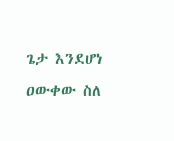ጌታ እንደሆነ ዐውቀው ስለ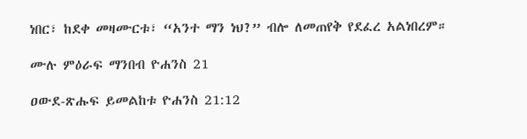ነበር፣ ከደቀ መዛሙርቱ፣ “አንተ ማን ነህ?” ብሎ ለመጠየቅ የደፈረ አልነበረም።

ሙሉ ምዕራፍ ማንበብ ዮሐንስ 21

ዐውደ-ጽሑፍ ይመልከቱ ዮሐንስ 21:12